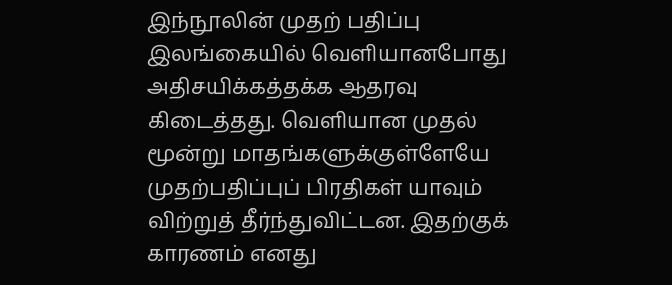இந்நூலின் முதற் பதிப்பு இலங்கையில் வெளியானபோது அதிசயிக்கத்தக்க ஆதரவு கிடைத்தது. வெளியான முதல் மூன்று மாதங்களுக்குள்ளேயே முதற்பதிப்புப் பிரதிகள் யாவும் விற்றுத் தீர்ந்துவிட்டன. இதற்குக் காரணம் எனது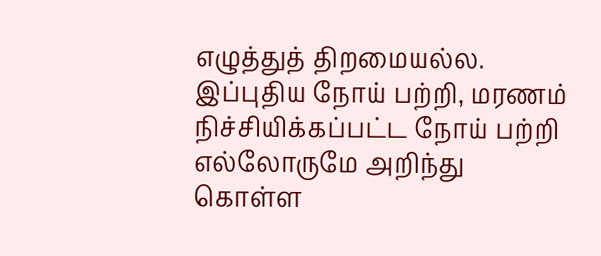எழுத்துத் திறமையல்ல. இப்புதிய நோய் பற்றி, மரணம் நிச்சியிக்கப்பட்ட நோய் பற்றி எல்லோருமே அறிந்து கொள்ள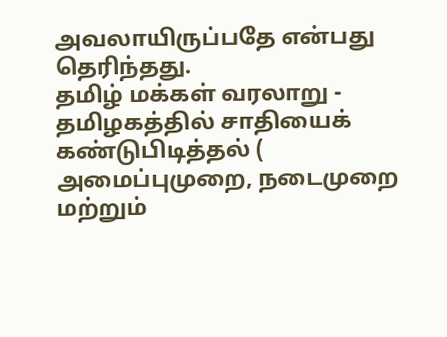அவலாயிருப்பதே என்பது தெரிந்தது.
தமிழ் மக்கள் வரலாறு - தமிழகத்தில் சாதியைக் கண்டுபிடித்தல் ( அமைப்புமுறை, நடைமுறை மற்றும்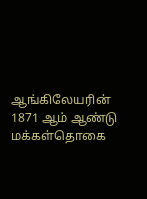ஆங்கிலேயரின் 1871 ஆம் ஆண்டு மக்கள்தொகை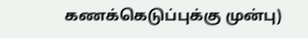கணக்கெடுப்புக்கு முன்பு)